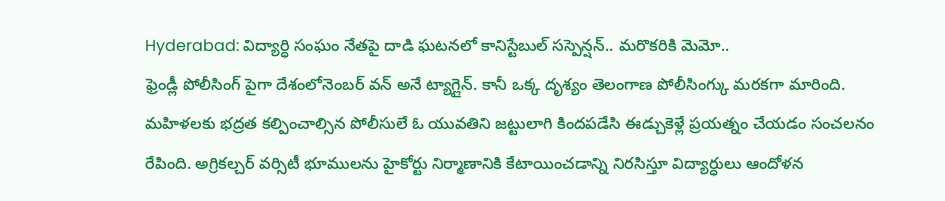Hyderabad: విద్యార్ధి సంఘం నేతపై దాడి ఘటనలో కానిస్టేబుల్ సస్పెన్షన్.. మరొకరికి మెమో..
ఫ్రెండ్లీ పోలీసింగ్ పైగా దేశంలోనెంబర్ వన్ అనే ట్యాగ్లైన్. కానీ ఒక్క దృశ్యం తెలంగాణ పోలీసింగ్కు మరకగా మారింది. మహిళలకు భద్రత కల్పించాల్సిన పోలీసులే ఓ యువతిని జట్టులాగి కిందపడేసి ఈడ్చుకెళ్లే ప్రయత్నం చేయడం సంచలనం రేపింది. అగ్రికల్చర్ వర్సిటీ భూములను హైకోర్టు నిర్మాణానికి కేటాయించడాన్ని నిరసిస్తూ విద్యార్ధులు ఆందోళన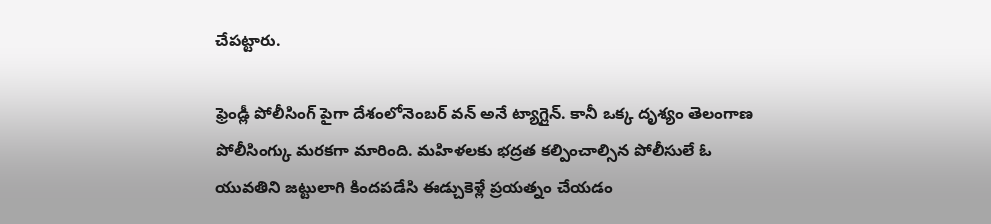చేపట్టారు.

ఫ్రెండ్లీ పోలీసింగ్ పైగా దేశంలోనెంబర్ వన్ అనే ట్యాగ్లైన్. కానీ ఒక్క దృశ్యం తెలంగాణ పోలీసింగ్కు మరకగా మారింది. మహిళలకు భద్రత కల్పించాల్సిన పోలీసులే ఓ యువతిని జట్టులాగి కిందపడేసి ఈడ్చుకెళ్లే ప్రయత్నం చేయడం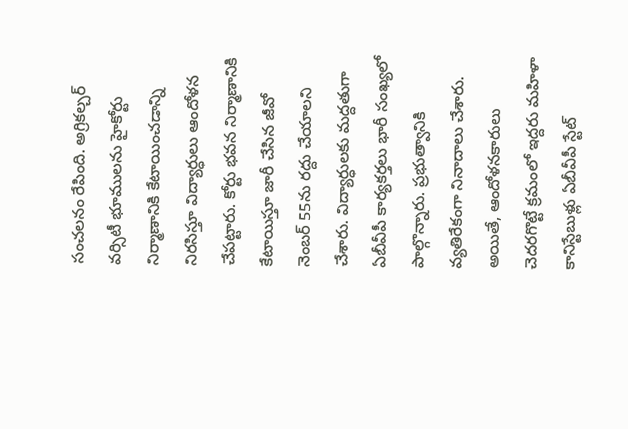సంచలనం రేపింది. అగ్రికల్చర్ వర్సిటీ భూములను హైకోర్టు నిర్మాణానికి కేటాయించడాన్ని నిరసిస్తూ విద్యార్ధులు ఆందోళన చేపట్టారు. కోర్టు భవన నిర్మాణానికి కేటాయిస్తూ జారీ చేసిన జీవో నెంబర్ 55ను రద్దు చేయాలని చేశారు. విద్యార్ధులకు మద్దతుగా ఏబీవీపీ కార్యకర్తలు భారీ సంఖ్యలో పాల్గొన్నారు. ప్రభుత్వానికి వ్యతిరేకంగా నినాదాలు చేశారు.
అయితే, ఆందోళనకారులు చెదరగొట్టే క్రమంలో ఇద్దరు మహిళా కానిస్టేబుళ్లు ఏబీవీపీ స్టేట్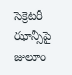సెక్రెటరీ ఝాన్సీపై జులూం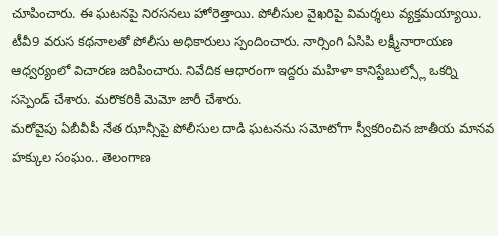చూపించారు. ఈ ఘటనపై నిరసనలు హోరెత్తాయి. పోలీసుల వైఖరిపై విమర్శలు వ్యక్తమయ్యాయి. టీవీ9 వరుస కథనాలతో పోలీసు అధికారులు స్పందించారు. నార్సింగి ఏసిపి లక్ష్మీనారాయణ ఆధ్వర్యంలో విచారణ జరిపించారు. నివేదిక ఆధారంగా ఇద్దరు మహిళా కానిస్టేబుల్స్లో ఒకర్ని సస్పెండ్ చేశారు. మరొకరికి మెమో జారీ చేశారు.
మరోవైపు ఏబీవీపీ నేత ఝాన్సీపై పోలీసుల దాడి ఘటనను సమోటోగా స్వీకరించిన జాతీయ మానవ హక్కుల సంఘం.. తెలంగాణ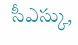సీఎస్కు,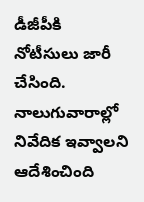డీజీపీకి నోటీసులు జారీ చేసింది. నాలుగువారాల్లో నివేదిక ఇవ్వాలని ఆదేశించింది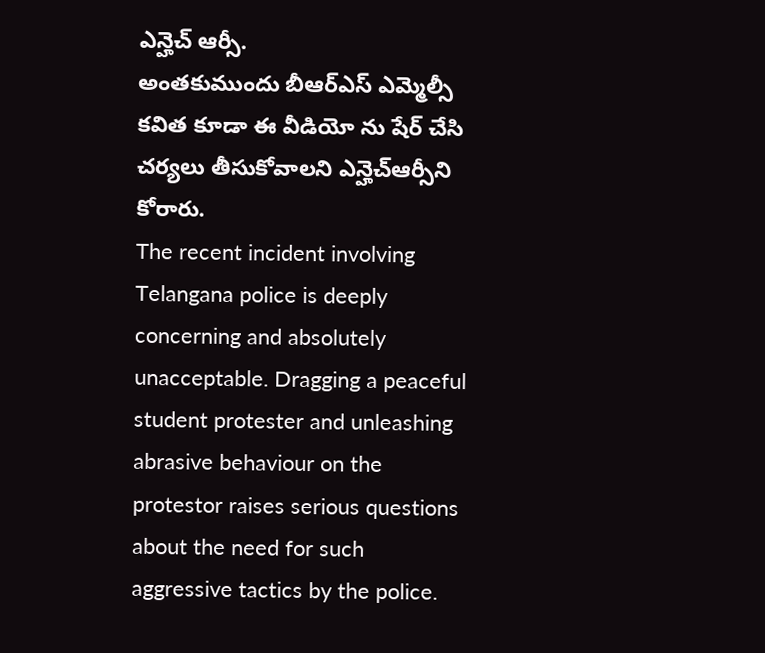ఎన్హెచ్ ఆర్సీ.
అంతకుముందు బీఆర్ఎస్ ఎమ్మెల్సీ కవిత కూడా ఈ వీడియో ను షేర్ చేసి చర్యలు తీసుకోవాలని ఎన్హెచ్ఆర్సీని కోరారు.
The recent incident involving Telangana police is deeply concerning and absolutely unacceptable. Dragging a peaceful student protester and unleashing abrasive behaviour on the protestor raises serious questions about the need for such aggressive tactics by the police.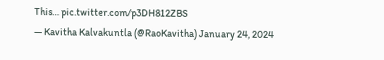This… pic.twitter.com/p3DH812ZBS
— Kavitha Kalvakuntla (@RaoKavitha) January 24, 2024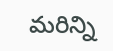మరిన్ని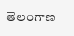తెలంగాణ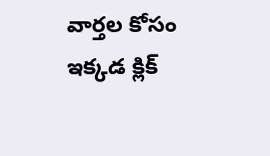వార్తల కోసం ఇక్కడ క్లిక్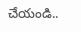చేయండి..